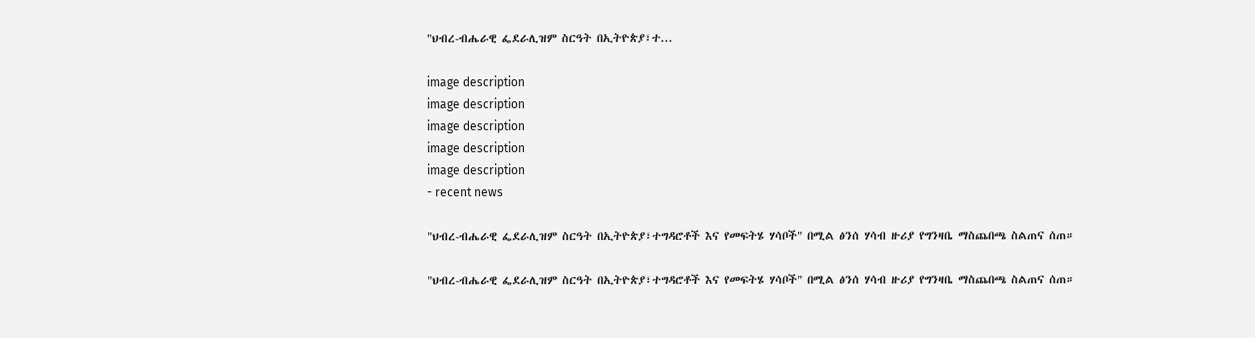"ህብረ-ብሔራዊ ፌደራሊዝም ስርዓት በኢትዮጵያ፣ተ...

image description
image description
image description
image description
image description
- recent news

"ህብረ-ብሔራዊ ፌደራሊዝም ስርዓት በኢትዮጵያ፣ተግዳሮቶች እና የመፍትሄ ሃሳቦች" በሚል ፅንሰ ሃሳብ ዙሪያ የግንዛቤ ማስጨበጫ ስልጠና ሰጠ።

"ህብረ-ብሔራዊ ፌደራሊዝም ስርዓት በኢትዮጵያ፣ተግዳሮቶች እና የመፍትሄ ሃሳቦች" በሚል ፅንሰ ሃሳብ ዙሪያ የግንዛቤ ማስጨበጫ ስልጠና ሰጠ።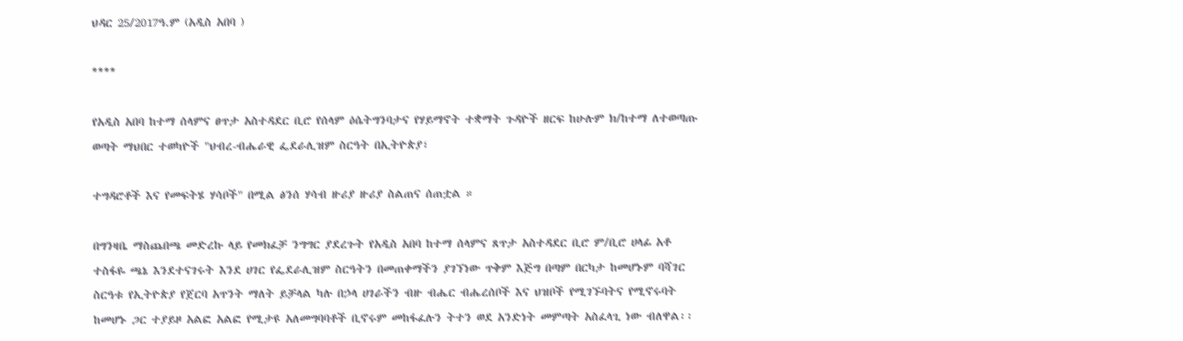ህዳር 25/2017ዓ.ም (አዲስ አበባ )

****

የአዲስ አበባ ከተማ ሰላምና ፀጥታ አስተዳደር ቢሮ የሰላም ዕሴትግንባታና የሃይማኖት ተቋማት ጉዳዮች ዘርፍ ከሁሉም ክ/ከተማ ለተወጣጡ ወጣት ማህበር ተወካዮች "ህብረ-ብሔራዊ ፌደራሊዝም ስርዓት በኢትዮጵያ፣

ተግዳሮቶች እና የመፍትሄ ሃሳቦች" በሚል ፅንሰ ሃሳብ ዙሪያ ዙሪያ ስልጠና ሰጠቷል ።

በግንዛቤ ማስጨበጫ መድረኩ ላይ የመክፈቻ ንግግር ያደረጉት የአዲስ አበባ ከተማ ሰላምና ጸጥታ አስተዳደር ቢሮ ም/ቢሮ ሀላፊ አቶ ተስፋዬ ጫኔ እንደተናገሩት እንደ ሀገር የፌደራሊዝም ስርዓትን በመጠቀማችን ያገኘነው ጥቅም እጅግ በጣም በርካታ ከመሆኑም ባሻገር ስርዓቱ የኢትዮጵያ የጀርባ አጥንት ማለት ይቻላል ካሉ በኃላ ሀገራችን ብዙ ብሔር ብሔረሰቦች እና ህዝቦች የሚገኙባትና የሚኖሩባት ከመሆኑ ጋር ተያይዞ አልፎ አልፎ የሚታዩ አለመግባባቶች ቢኖሩም መከፋፈሉን ትተን ወደ አንድነት መምጣት አስፈላጊ ነው ብለዋል፡፡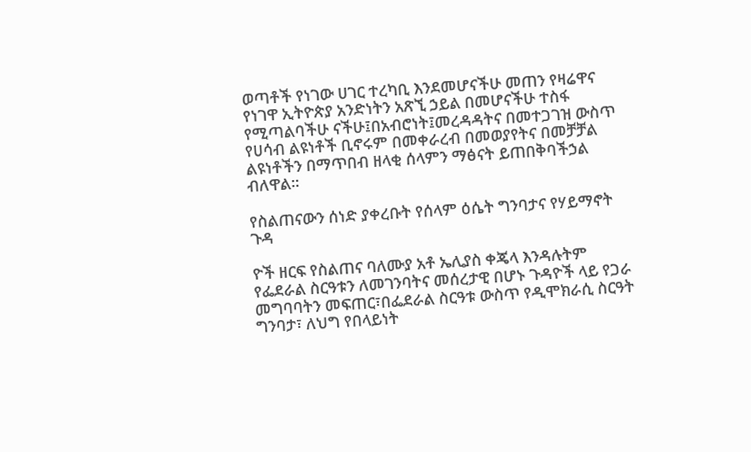ወጣቶች የነገው ሀገር ተረካቢ እንደመሆናችሁ መጠን የዛሬዋና የነገዋ ኢትዮጵያ አንድነትን አጽኚ ኃይል በመሆናችሁ ተስፋ የሚጣልባችሁ ናችሁ፤በአብሮነት፤መረዳዳትና በመተጋገዝ ውስጥ የሀሳብ ልዩነቶች ቢኖሩም በመቀራረብ በመወያየትና በመቻቻል ልዩነቶችን በማጥበብ ዘላቂ ሰላምን ማፅናት ይጠበቅባችኃል ብለዋል፡፡

የስልጠናውን ሰነድ ያቀረቡት የሰላም ዕሴት ግንባታና የሃይማኖት ጉዳ

ዮች ዘርፍ የስልጠና ባለሙያ አቶ ኤሊያስ ቀጄላ እንዳሉትም የፌደራል ስርዓቱን ለመገንባትና መሰረታዊ በሆኑ ጉዳዮች ላይ የጋራ መግባባትን መፍጠር፣በፌደራል ስርዓቱ ውስጥ የዲሞክራሲ ስርዓት ግንባታ፣ ለህግ የበላይነት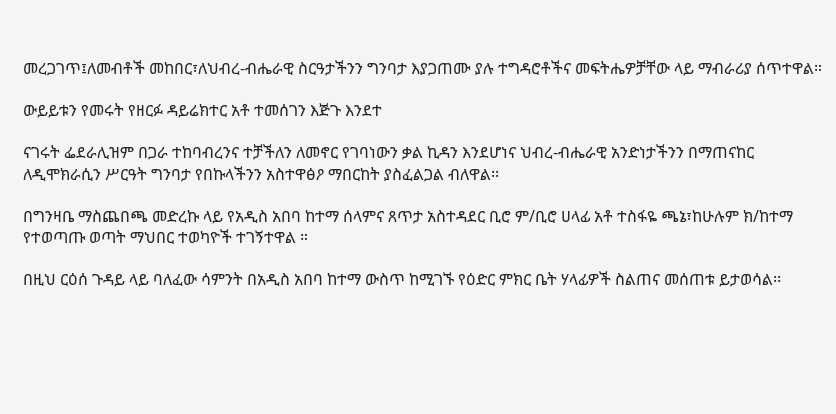መረጋገጥ፤ለመብቶች መከበር፣ለህብረ-ብሔራዊ ስርዓታችንን ግንባታ እያጋጠሙ ያሉ ተግዳሮቶችና መፍትሔዎቻቸው ላይ ማብራሪያ ሰጥተዋል።

ውይይቱን የመሩት የዘርፉ ዳይሬክተር አቶ ተመሰገን እጅጉ እንደተ

ናገሩት ፌደራሊዝም በጋራ ተከባብረንና ተቻችለን ለመኖር የገባነውን ቃል ኪዳን እንደሆነና ህብረ-ብሔራዊ አንድነታችንን በማጠናከር ለዲሞክራሲን ሥርዓት ግንባታ የበኩላችንን አስተዋፅዖ ማበርከት ያስፈልጋል ብለዋል፡፡

በግንዛቤ ማስጨበጫ መድረኩ ላይ የአዲስ አበባ ከተማ ሰላምና ጸጥታ አስተዳደር ቢሮ ም/ቢሮ ሀላፊ አቶ ተስፋዬ ጫኔ፣ከሁሉም ክ/ከተማ የተወጣጡ ወጣት ማህበር ተወካዮች ተገኝተዋል ።

በዚህ ርዕሰ ጉዳይ ላይ ባለፈው ሳምንት በአዲስ አበባ ከተማ ውስጥ ከሚገኙ የዕድር ምክር ቤት ሃላፊዎች ስልጠና መሰጠቱ ይታወሳል፡፡